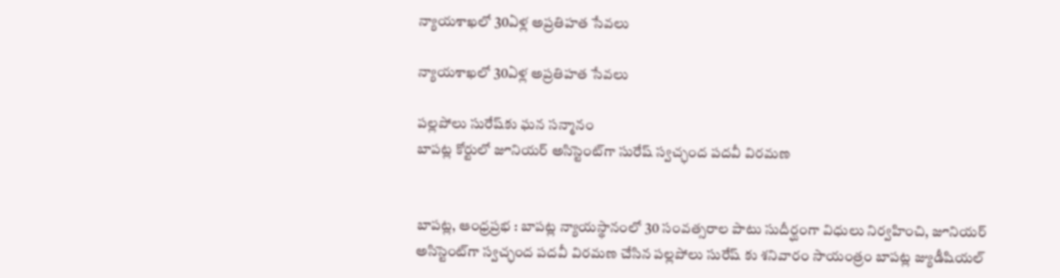న్యాయశాఖలో 30ఏళ్ల అప్రతిహత సేవలు

న్యాయశాఖలో 30ఏళ్ల అప్రతిహత సేవలు

పల్లపోలు సురేష్‌కు ఘన సన్మానం
బాపట్ల కోర్టులో జూనియర్ అసిస్టెంట్‌గా సురేష్ స్వచ్ఛంద పదవీ విరమణ


బాపట్ల, ఆంధ్ర‌ప్ర‌భ : బాపట్ల న్యాయస్థానంలో 30 సంవత్సరాల పాటు సుదీర్ఘంగా విధులు నిర్వహించి, జూనియర్ అసిస్టెంట్‌గా స్వచ్ఛంద పదవీ విరమణ చేసిన పల్లపోలు సురేష్ కు శనివారం సాయంత్రం బాపట్ల జ్యుడీషియల్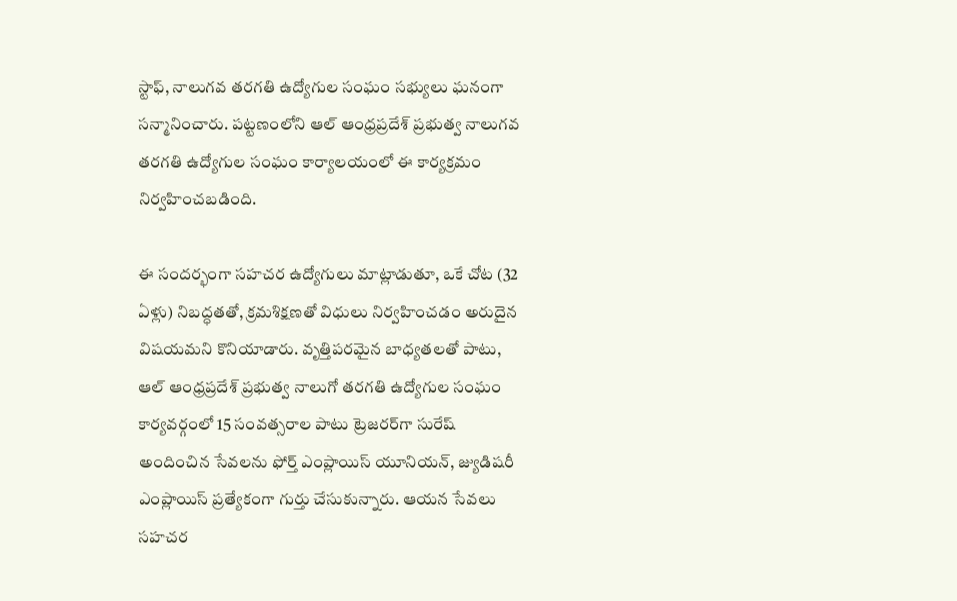స్టాఫ్, నాలుగవ తరగతి ఉద్యోగుల సంఘం సభ్యులు ఘనంగా సన్మానించారు. పట్టణంలోని ఆల్ ఆంధ్రప్రదేశ్ ప్రభుత్వ నాలుగవ తరగతి ఉద్యోగుల సంఘం కార్యాలయంలో ఈ కార్యక్రమం నిర్వహించబడింది.

ఈ సందర్భంగా సహచర ఉద్యోగులు మాట్లాడుతూ, ఒకే చోట (32 ఏళ్లు) నిబద్ధతతో, క్రమశిక్షణతో విధులు నిర్వహించడం అరుదైన విషయమని కొనియాడారు. వృత్తిపరమైన బాధ్యతలతో పాటు, ఆల్ ఆంధ్రప్రదేశ్ ప్రభుత్వ నాలుగో తరగతి ఉద్యోగుల సంఘం కార్యవర్గంలో 15 సంవత్సరాల పాటు ట్రెజరర్‌గా సురేష్ అందించిన సేవలను ఫోర్త్ ఎంప్లాయిస్ యూనియన్, జ్యుడిషరీ ఎంప్లాయిస్ ప్రత్యేకంగా గుర్తు చేసుకున్నారు. ఆయన సేవలు సహచర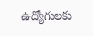ఉద్యోగులకు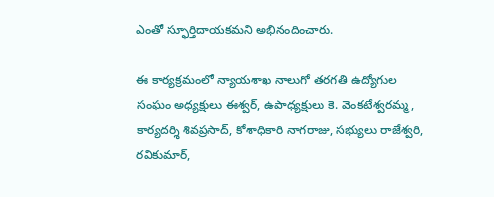ఎంతో స్ఫూర్తిదాయకమని అభినందించారు.

ఈ కార్యక్రమంలో న్యాయశాఖ నాలుగో తరగతి ఉద్యోగుల సంఘం అధ్యక్షులు ఈశ్వర్, ఉపాధ్యక్షులు కె. వెంకటేశ్వరమ్మ, కార్యదర్శి శివప్రసాద్, కోశాధికారి నాగరాజు, సభ్యులు రాజేశ్వరి, రవికుమార్,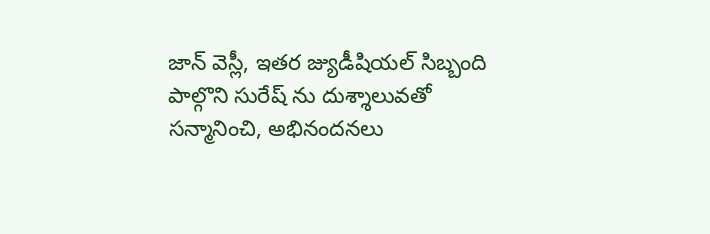జాన్ వెస్లీ, ఇతర జ్యుడీషియల్ సిబ్బంది పాల్గొని సురేష్ ను దుశ్శాలువతో సన్మానించి, అభినందనలు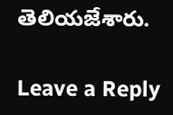తెలియజేశారు.

Leave a Reply